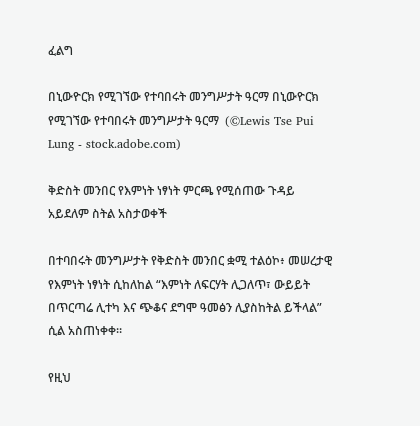ፈልግ

በኒውዮርክ የሚገኘው የተባበሩት መንግሥታት ዓርማ በኒውዮርክ የሚገኘው የተባበሩት መንግሥታት ዓርማ  (©Lewis Tse Pui Lung - stock.adobe.com)

ቅድስት መንበር የእምነት ነፃነት ምርጫ የሚሰጠው ጉዳይ አይደለም ስትል አስታወቀች

በተባበሩት መንግሥታት የቅድስት መንበር ቋሚ ተልዕኮ፥ መሠረታዊ የእምነት ነፃነት ሲከለከል “እምነት ለፍርሃት ሊጋለጥ፣ ውይይት በጥርጣሬ ሊተካ እና ጭቆና ደግሞ ዓመፅን ሊያስከትል ይችላል” ሲል አስጠነቀቀ።

የዚህ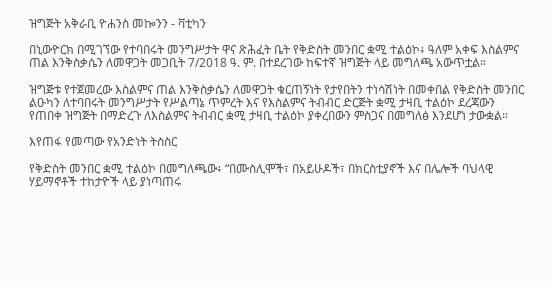ዝግጅት አቅራቢ ዮሐንስ መኰንን - ቫቲካን

በኒውዮርክ በሚገኘው የተባበሩት መንግሥታት ዋና ጽሕፈት ቤት የቅድስት መንበር ቋሚ ተልዕኮ፥ ዓለም አቀፍ እስልምና ጠል እንቅስቃሴን ለመዋጋት መጋቢት 7/2018 ዓ. ም. በተደረገው ከፍተኛ ዝግጅት ላይ መግለጫ አውጥቷል።

ዝግጅቱ የተጀመረው እስልምና ጠል እንቅስቃሴን ለመዋጋት ቁርጠኝነት የታየበትን ተነሳሽነት በመቀበል የቅድስት መንበር ልዑካን ለተባበሩት መንግሥታት የሥልጣኔ ጥምረት እና የእስልምና ትብብር ድርጅት ቋሚ ታዛቢ ተልዕኮ ደረጃውን የጠበቀ ዝግጅት በማድረጉ ለእስልምና ትብብር ቋሚ ታዛቢ ተልዕኮ ያቀረበውን ምስጋና በመግለፅ እንደሆነ ታውቋል።

እየጠፋ የመጣው የአንድነት ትስስር

የቅድስት መንበር ቋሚ ተልዕኮ በመግለጫው፥ “በሙስሊሞች፣ በአይሁዶች፣ በክርስቲያኖች እና በሌሎች ባህላዊ ሃይማኖቶች ተከታዮች ላይ ያነጣጠሩ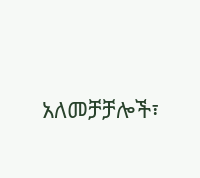አለመቻቻሎች፣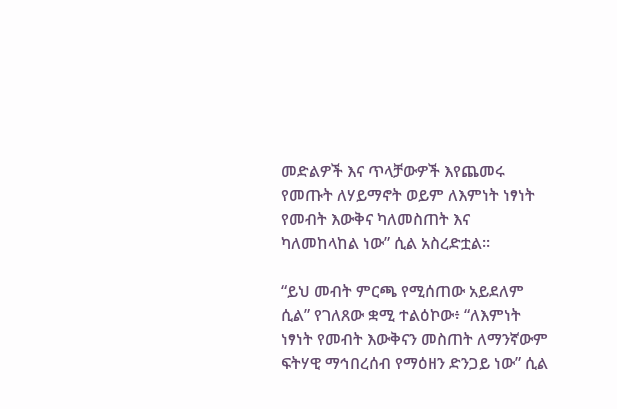መድልዎች እና ጥላቻውዎች እየጨመሩ የመጡት ለሃይማኖት ወይም ለእምነት ነፃነት የመብት እውቅና ካለመስጠት እና ካለመከላከል ነው” ሲል አስረድቷል።

“ይህ መብት ምርጫ የሚሰጠው አይደለም ሲል” የገለጸው ቋሚ ተልዕኮው፥ “ለእምነት ነፃነት የመብት እውቅናን መስጠት ለማንኛውም ፍትሃዊ ማኅበረሰብ የማዕዘን ድንጋይ ነው” ሲል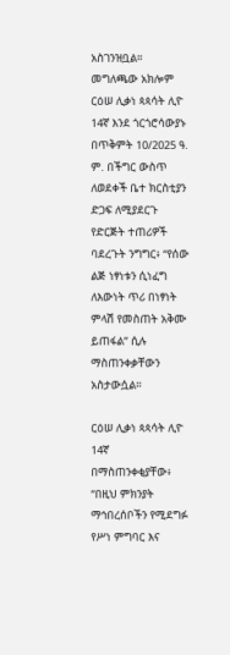አስገንዝቧል። መግለጫው አክሎም ርዕሠ ሊቃነ ጳጳሳት ሊዮ 14ኛ እንደ ጎርጎሮሳውያኑ በጥቅምት 10/2025 ዓ. ም. በችግር ውስጥ ለወደቀች ቤተ ክርስቲያን ድጋፍ ለሚያደርጉ የድርጅት ተጠሪዎች ባደረጉት ንግግር፥ “የሰው ልጅ ነፃነቱን ሲነፈግ ለእውነት ጥሪ በነፃነት ምላሽ የመስጠት አቅሙ ይጠፋል” ሲሉ ማስጠንቀቃቸውን አስታውሷል።

ርዕሠ ሊቃነ ጳጳሳት ሊዮ 14ኛ በማስጠንቀቂያቸው፥ “በዚህ ምክንያት ማኅበረሰቦችን የሚደግፉ የሥነ ምግባር እና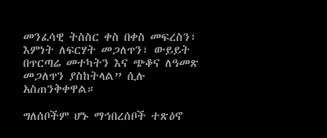መንፈሳዊ ትስስር ቀስ በቀስ መፍረስን፣ እምነት ለፍርሃት መጋለጥን፣ ውይይት በጥርጣሬ መተካትን እና ጭቆና ለዓመጽ መጋለጥን ያስከትላል” ሲሉ አስጠንቅቀዋል።

ግለሰቦችም ሆኑ ማኅበረሰቦች ተጽዕኖ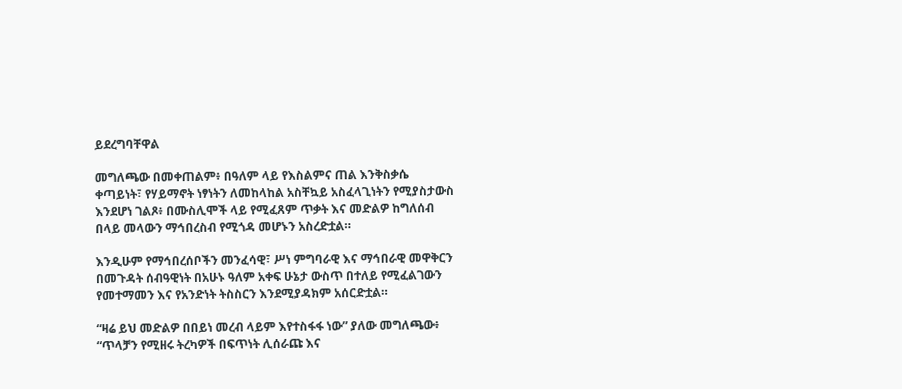ይደረግባቸዋል

መግለጫው በመቀጠልም፥ በዓለም ላይ የእስልምና ጠል እንቅስቃሴ ቀጣይነት፣ የሃይማኖት ነፃነትን ለመከላከል አስቸኳይ አስፈላጊነትን የሚያስታውስ እንደሆነ ገልጾ፥ በሙስሊሞች ላይ የሚፈጸም ጥቃት እና መድልዎ ከግለሰብ በላይ መላውን ማኅበረስብ የሚጎዳ መሆኑን አስረድቷል።

እንዲሁም የማኅበረሰቦችን መንፈሳዊ፣ ሥነ ምግባራዊ እና ማኅበራዊ መዋቅርን በመጉዳት ሰብዓዊነት በአሁኑ ዓለም አቀፍ ሁኔታ ውስጥ በተለይ የሚፈልገውን የመተማመን እና የአንድነት ትስስርን እንደሚያዳክም አሰርድቷል።

“ዛሬ ይህ መድልዎ በበይነ መረብ ላይም እየተስፋፋ ነው” ያለው መግለጫው፥ “ጥላቻን የሚዘሩ ትረካዎች በፍጥነት ሊሰራጩ እና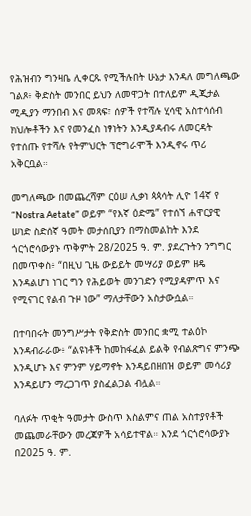የሕዝብን ግንዛቤ ሊቀርጹ የሚችሉበት ሁኔታ እንዳለ መግለጫው ገልጾ፥ ቅድስት መንበር ይህን ለመዋጋት በተለይም ዲጂታል ሚዲያን ማንበብ እና መጻፍ፣ ሰዎች የተሻሉ ሂሳዊ አስተሳሰብ ክህሎቶችን እና የመንፈስ ነፃነትን እንዲያዳብሩ ለመርዳት የተሰጡ የተሻሉ የትምህርት ፕሮግራሞች እንዲኖሩ ጥሪ አቅርቧል።

መግለጫው በመጨረሻም ርዕሠ ሊቃነ ጳጳሳት ሊዮ 14ኛ የ “Nostra Aetate” ወይም “የእኛ ዕድሜ” የተሰኘ ሐዋርያዊ ሠነድ ስድሰኛ ዓመት መታሰቢያን በማስመልከት እንደ ጎርጎሮሳውያኑ ጥቅምት 28/2025 ዓ. ም. ያደረጉትን ንግግር በመጥቀስ፥ “በዚህ ጊዜ ውይይት መሣሪያ ወይም ዘዴ እንዳልሆነ ነገር ግን የሕይወት መንገድን የሚያዳምጥ እና የሚናገር የልብ ጉዞ ነው” ማለታቸውን አስታውሷል።

በተባበሩት መንግሥታት የቅድስት መንበር ቋሚ ተልዕኮ እንዳብራራው፥ “ልዩነቶች ከመከፋፈል ይልቅ የብልጽግና ምንጭ እንዲሆኑ እና ምንም ሃይማኖት እንዳይበዘበዝ ወይም መሳሪያ እንዳይሆን ማረጋገጥ ያስፈልጋል ብሏል።

ባለፉት ጥቂት ዓመታት ውስጥ እስልምና ጠል አስተያየቶች መጨመራቸውን መረጃዎች አሳይተዋል። እንደ ጎርጎሮሳውያኑ በ2025 ዓ. ም.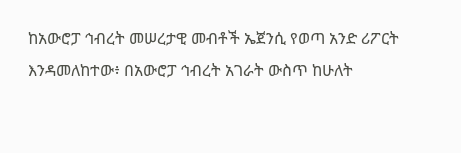ከአውሮፓ ኅብረት መሠረታዊ መብቶች ኤጀንሲ የወጣ አንድ ሪፖርት እንዳመለከተው፥ በአውሮፓ ኅብረት አገራት ውስጥ ከሁለት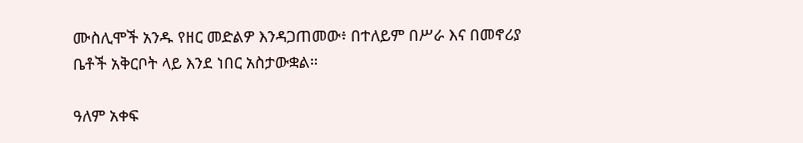ሙስሊሞች አንዱ የዘር መድልዎ እንዳጋጠመው፥ በተለይም በሥራ እና በመኖሪያ ቤቶች አቅርቦት ላይ እንደ ነበር አስታውቋል።

ዓለም አቀፍ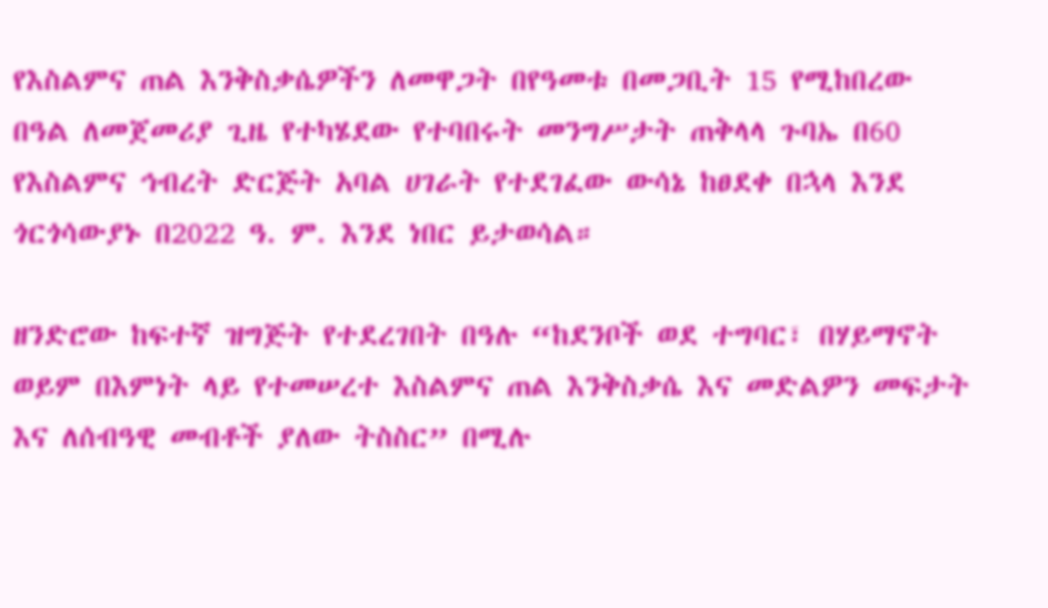የእስልምና ጠል እንቅስቃሴዎችን ለመዋጋት በየዓመቱ በመጋቢት 15 የሚከበረው በዓል ለመጀመሪያ ጊዜ የተካሄደው የተባበሩት መንግሥታት ጠቅላላ ጉባኤ በ60 የእስልምና ኅብረት ድርጅት አባል ሀገራት የተደገፈው ውሳኔ ከፀደቀ በኋላ እንደ ጎርጎሳውያኑ በ2022 ዓ. ም. እንደ ነበር ይታወሳል።

ዘንድሮው ከፍተኛ ዝግጅት የተደረገበት በዓሉ “ከደንቦች ወደ ተግባር፣ በሃይማኖት ወይም በእምነት ላይ የተመሠረተ እስልምና ጠል እንቅስቃሴ እና መድልዎን መፍታት እና ለሰብዓዊ መብቶች ያለው ትስስር” በሚሉ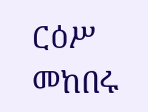ርዕሥ መከበሩ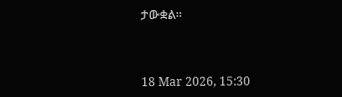ታውቋል።



18 Mar 2026, 15:30